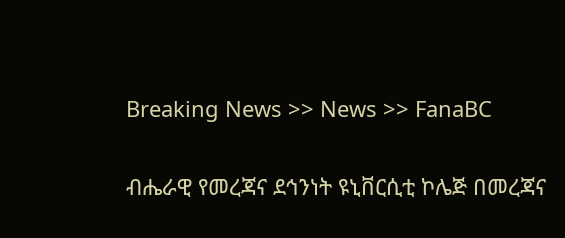Breaking News >> News >> FanaBC


ብሔራዊ የመረጃና ደኅንነት ዩኒቨርሲቲ ኮሌጅ በመረጃና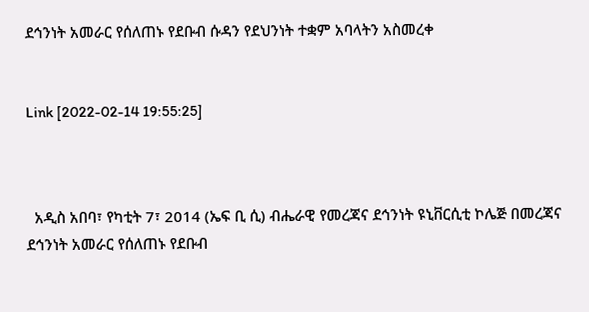ደኅንነት አመራር የሰለጠኑ የደቡብ ሱዳን የደህንነት ተቋም አባላትን አስመረቀ


Link [2022-02-14 19:55:25]



  አዲስ አበባ፣ የካቲት 7፣ 2014 (ኤፍ ቢ ሲ) ብሔራዊ የመረጃና ደኅንነት ዩኒቨርሲቲ ኮሌጅ በመረጃና ደኅንነት አመራር የሰለጠኑ የደቡብ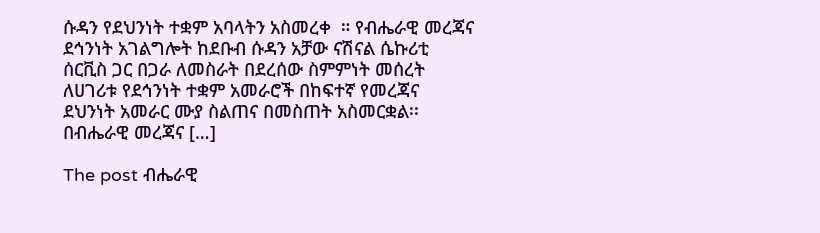ሱዳን የደህንነት ተቋም አባላትን አስመረቀ  ። የብሔራዊ መረጃና ደኅንነት አገልግሎት ከደቡብ ሱዳን አቻው ናሽናል ሴኩሪቲ ሰርቪስ ጋር በጋራ ለመስራት በደረሰው ስምምነት መሰረት ለሀገሪቱ የደኅንነት ተቋም አመራሮች በከፍተኛ የመረጃና ደህንነት አመራር ሙያ ስልጠና በመስጠት አስመርቋል፡፡ በብሔራዊ መረጃና […]

The post ብሔራዊ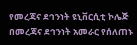የመረጃና ደኅንነት ዩኒቨርሲቲ ኮሌጅ በመረጃና ደኅንነት አመራር የሰለጠኑ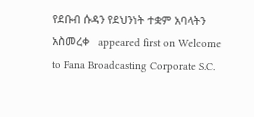የደቡብ ሱዳን የደህንነት ተቋም አባላትን አስመረቀ   appeared first on Welcome to Fana Broadcasting Corporate S.C.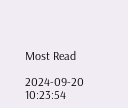Most Read

2024-09-20 10:23:54